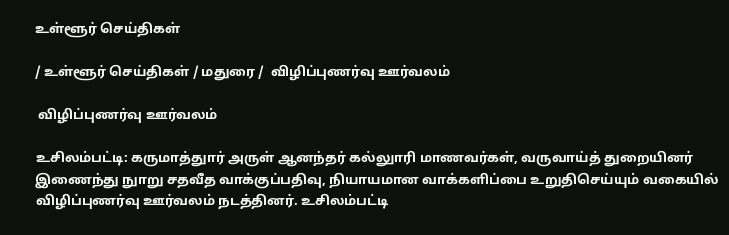உள்ளூர் செய்திகள்

/ உள்ளூர் செய்திகள் / மதுரை /  விழிப்புணர்வு ஊர்வலம்

 விழிப்புணர்வு ஊர்வலம்

உசிலம்பட்டி: கருமாத்துார் அருள் ஆனந்தர் கல்லுாரி மாணவர்கள், வருவாய்த் துறையினர் இணைந்து நுாறு சதவீத வாக்குப்பதிவு, நியாயமான வாக்களிப்பை உறுதிசெய்யும் வகையில் விழிப்புணர்வு ஊர்வலம் நடத்தினர். உசிலம்பட்டி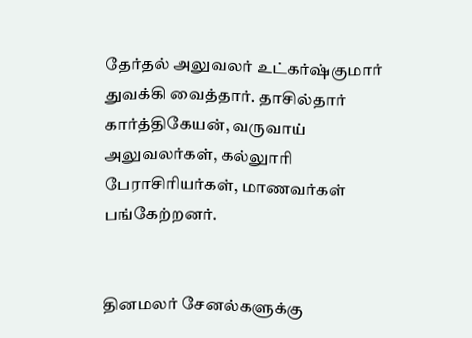தேர்தல் அலுவலர் உட்கர்ஷ்குமார் துவக்கி வைத்தார். தாசில்தார் கார்த்திகேயன், வருவாய் அலுவலர்கள், கல்லுாரி பேராசிரியர்கள், மாணவர்கள் பங்கேற்றனர்.


தினமலர் சேனல்களுக்கு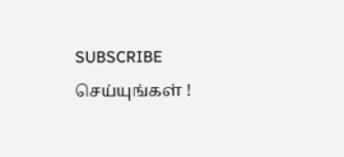SUBSCRIBE செய்யுங்கள் !